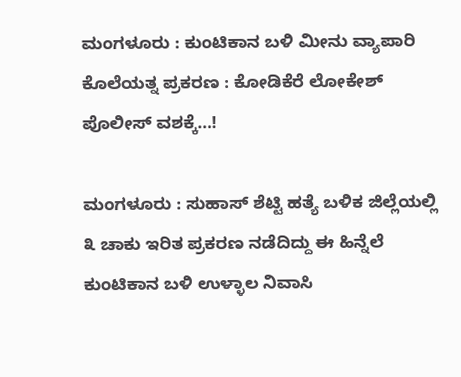ಮಂಗಳೂರು : ಕುಂಟಿಕಾನ ಬಳಿ ಮೀನು ವ್ಯಾಪಾರಿ ಕೊಲೆಯತ್ನ ಪ್ರಕರಣ : ಕೋಡಿಕೆರೆ ಲೋಕೇಶ್ ಪೊಲೀಸ್ ವಶಕ್ಕೆ…!

ಮಂಗಳೂರು : ಸುಹಾಸ್ ಶೆಟ್ಟಿ ಹತ್ಯೆ ಬಳಿಕ ಜಿಲ್ಲೆಯಲ್ಲಿ ೩ ಚಾಕು ಇರಿತ ಪ್ರಕರಣ ನಡೆದಿದ್ದು ಈ ಹಿನ್ನೆಲೆ ಕುಂಟಿಕಾನ ಬಳಿ ಉಳ್ಳಾಲ ನಿವಾಸಿ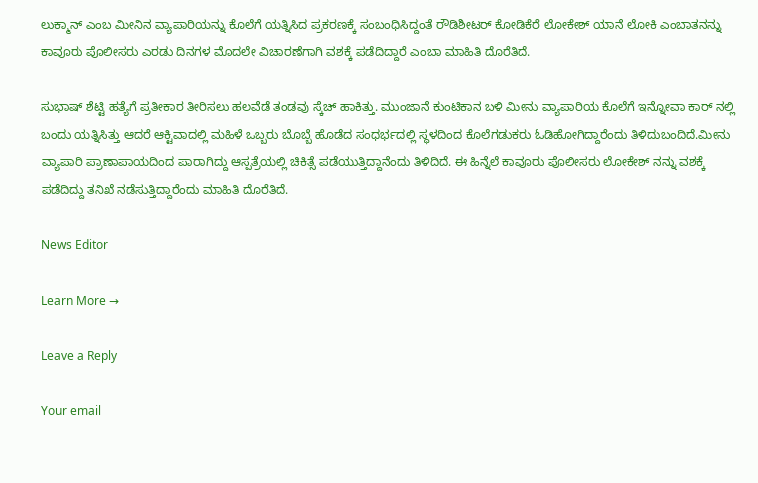ಲುಕ್ಮಾನ್ ಎಂಬ ಮೀನಿನ ವ್ಯಾಪಾರಿಯನ್ನು ಕೊಲೆಗೆ ಯತ್ನಿಸಿದ ಪ್ರಕರಣಕ್ಕೆ ಸಂಬಂಧಿಸಿದ್ದಂತೆ ರೌಡಿಶೀಟರ್ ಕೋಡಿಕೆರೆ ಲೋಕೇಶ್ ಯಾನೆ ಲೋಕಿ ಎಂಬಾತನನ್ನು ಕಾವೂರು ಪೊಲೀಸರು ಎರಡು ದಿನಗಳ ಮೊದಲೇ ವಿಚಾರಣೆಗಾಗಿ ವಶಕ್ಕೆ ಪಡೆದಿದ್ದಾರೆ ಎಂಬಾ ಮಾಹಿತಿ ದೊರೆತಿದೆ.

ಸುಭಾಷ್ ಶೆಟ್ಟಿ ಹತ್ಯೆಗೆ ಪ್ರತೀಕಾರ ತೀರಿಸಲು ಹಲವೆಡೆ ತಂಡವು ಸ್ಕೆಚ್ ಹಾಕಿತ್ತು. ಮುಂಜಾನೆ ಕುಂಟಿಕಾನ ಬಳಿ ಮೀನು ವ್ಯಾಪಾರಿಯ ಕೊಲೆಗೆ ಇನ್ನೋವಾ ಕಾರ್ ನಲ್ಲಿ ಬಂದು ಯತ್ನಿಸಿತ್ತು ಆದರೆ ಆಕ್ಟಿವಾದಲ್ಲಿ ಮಹಿಳೆ ಒಬ್ಬರು ಬೊಬ್ಬೆ ಹೊಡೆದ ಸಂಧರ್ಭದಲ್ಲಿ ಸ್ಥಳದಿಂದ ಕೊಲೆಗಡುಕರು ಓಡಿಹೋಗಿದ್ದಾರೆಂದು ತಿಳಿದುಬಂದಿದೆ.ಮೀನು ವ್ಯಾಪಾರಿ ಪ್ರಾಣಾಪಾಯದಿಂದ ಪಾರಾಗಿದ್ದು ಆಸ್ಪತ್ರೆಯಲ್ಲಿ ಚಿಕಿತ್ಸೆ ಪಡೆಯುತ್ತಿದ್ದಾನೆಂದು ತಿಳಿದಿದೆ. ಈ ಹಿನ್ನೆಲೆ ಕಾವೂರು ಪೊಲೀಸರು ಲೋಕೇಶ್ ನನ್ನು ವಶಕ್ಕೆ ಪಡೆದಿದ್ದು ತನಿಖೆ ನಡೆಸುತ್ತಿದ್ದಾರೆಂದು ಮಾಹಿತಿ ದೊರೆತಿದೆ.

News Editor

Learn More →

Leave a Reply

Your email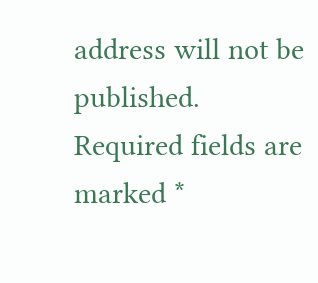address will not be published. Required fields are marked *